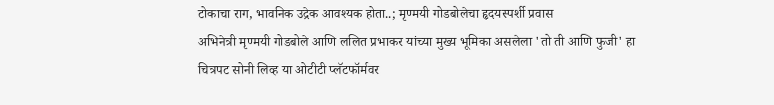टोकाचा राग, भावनिक उद्रेक आवश्यक होता..; मृण्मयी गोडबोलेचा हृदयस्पर्शी प्रवास
अभिनेत्री मृण्मयी गोडबोले आणि ललित प्रभाकर यांच्या मुख्य भूमिका असलेला 'तो ती आणि फुजी' हा चित्रपट सोनी लिव्ह या ओटीटी प्लॅटफॉर्मवर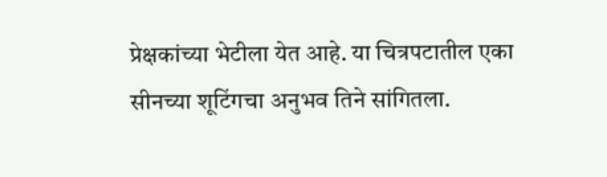प्रेक्षकांच्या भेटीला येत आहे. या चित्रपटातील एका सीनच्या शूटिंगचा अनुभव तिने सांगितला.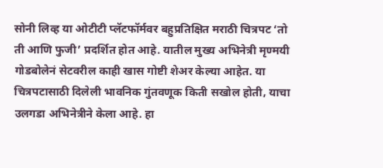सोनी लिव्ह या ओटीटी प्लॅटफॉर्मवर बहुप्रतिक्षित मराठी चित्रपट ‘तो ती आणि फुजी’ प्रदर्शित होत आहे. यातील मुख्य अभिनेत्री मृण्मयी गोडबोलेनं सेटवरील काही खास गोष्टी शेअर केल्या आहेत. या चित्रपटासाठी दिलेली भावनिक गुंतवणूक किती सखोल होती, याचा उलगडा अभिनेत्रीने केला आहे. हा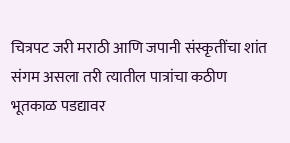चित्रपट जरी मराठी आणि जपानी संस्कृतींचा शांत संगम असला तरी त्यातील पात्रांचा कठीण भूतकाळ पडद्यावर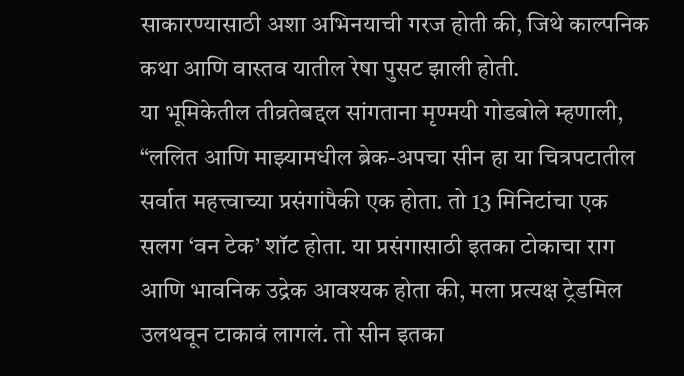साकारण्यासाठी अशा अभिनयाची गरज होती की, जिथे काल्पनिक कथा आणि वास्तव यातील रेषा पुसट झाली होती.
या भूमिकेतील तीव्रतेबद्दल सांगताना मृण्मयी गोडबोले म्हणाली, “ललित आणि माझ्यामधील ब्रेक-अपचा सीन हा या चित्रपटातील सर्वात महत्त्वाच्या प्रसंगांपैकी एक होता. तो 13 मिनिटांचा एक सलग ‘वन टेक’ शॉट होता. या प्रसंगासाठी इतका टोकाचा राग आणि भावनिक उद्रेक आवश्यक होता की, मला प्रत्यक्ष ट्रेडमिल उलथवून टाकावं लागलं. तो सीन इतका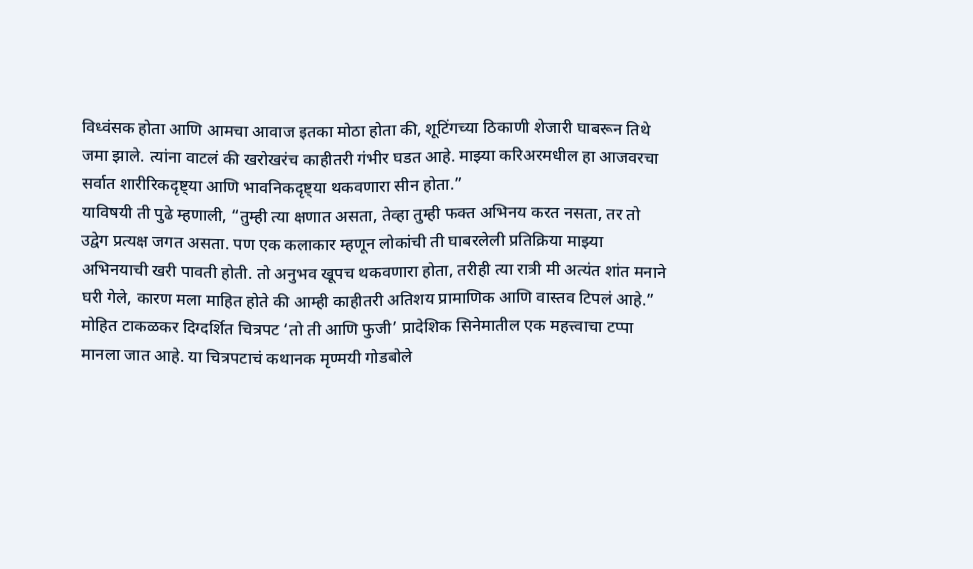विध्वंसक होता आणि आमचा आवाज इतका मोठा होता की, शूटिंगच्या ठिकाणी शेजारी घाबरून तिथे जमा झाले. त्यांना वाटलं की खरोखरंच काहीतरी गंभीर घडत आहे. माझ्या करिअरमधील हा आजवरचा सर्वात शारीरिकदृष्ट्या आणि भावनिकदृष्ट्या थकवणारा सीन होता.”
याविषयी ती पुढे म्हणाली, “तुम्ही त्या क्षणात असता, तेव्हा तुम्ही फक्त अभिनय करत नसता, तर तो उद्वेग प्रत्यक्ष जगत असता. पण एक कलाकार म्हणून लोकांची ती घाबरलेली प्रतिक्रिया माझ्या अभिनयाची खरी पावती होती. तो अनुभव खूपच थकवणारा होता, तरीही त्या रात्री मी अत्यंत शांत मनाने घरी गेले, कारण मला माहित होते की आम्ही काहीतरी अतिशय प्रामाणिक आणि वास्तव टिपलं आहे.”
मोहित टाकळकर दिग्दर्शित चित्रपट ‘तो ती आणि फुजी’ प्रादेशिक सिनेमातील एक महत्त्वाचा टप्पा मानला जात आहे. या चित्रपटाचं कथानक मृण्मयी गोडबोले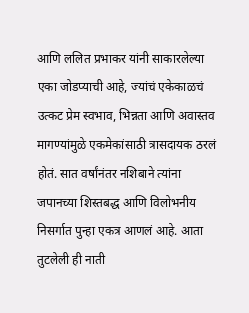आणि ललित प्रभाकर यांनी साकारलेल्या एका जोडप्याची आहे, ज्यांचं एकेकाळचं उत्कट प्रेम स्वभाव, भिन्नता आणि अवास्तव मागण्यांमुळे एकमेकांसाठी त्रासदायक ठरलं होतं. सात वर्षांनंतर नशिबाने त्यांना जपानच्या शिस्तबद्ध आणि विलोभनीय निसर्गात पुन्हा एकत्र आणलं आहे. आता तुटलेली ही नाती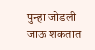पुन्हा जोडली जाऊ शकतात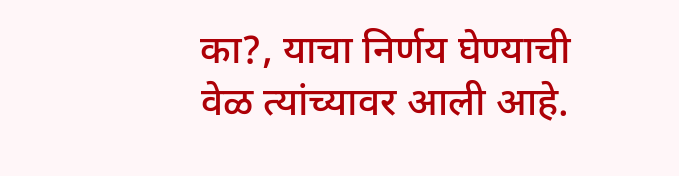का?, याचा निर्णय घेण्याची वेळ त्यांच्यावर आली आहे.